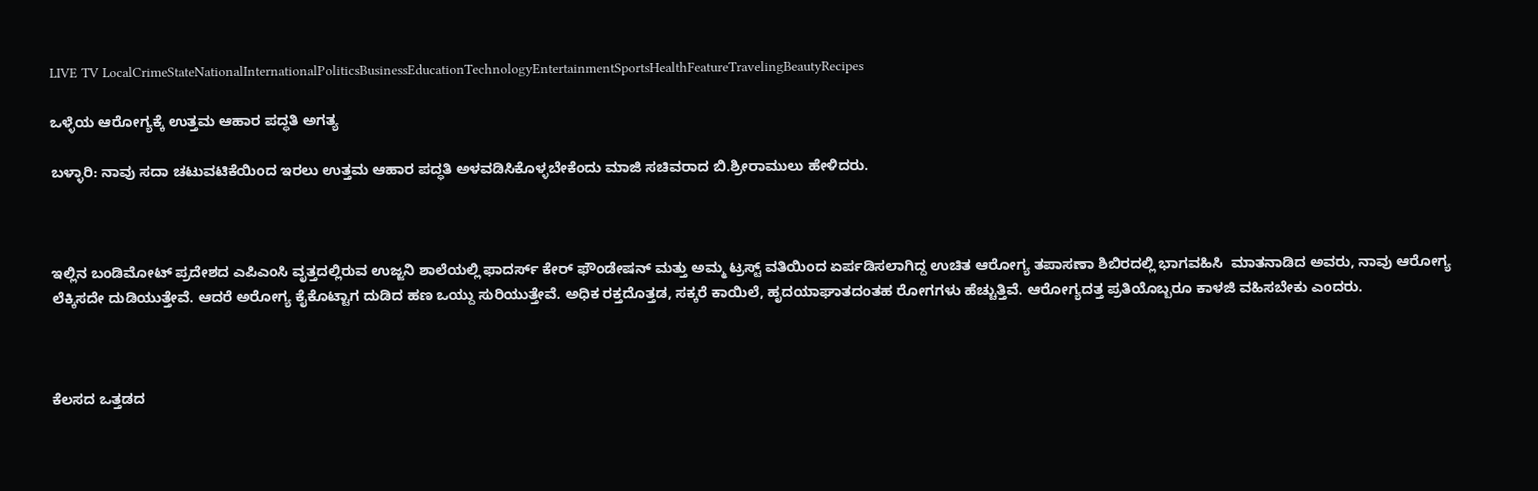LIVE TV LocalCrimeStateNationalInternationalPoliticsBusinessEducationTechnologyEntertainmentSportsHealthFeatureTravelingBeautyRecipes

ಒಳ್ಳೆಯ ಆರೋಗ್ಯಕ್ಕೆ ಉತ್ತಮ ಆಹಾರ ಪದ್ಧತಿ ಅಗತ್ಯ

ಬಳ್ಳಾರಿ: ನಾವು ಸದಾ ಚಟುವಟಿಕೆಯಿಂದ ಇರಲು ಉತ್ತಮ ಆಹಾರ ಪದ್ಧತಿ ಅಳವಡಿಸಿಕೊಳ್ಳಬೇಕೆಂದು ಮಾಜಿ ಸಚಿವರಾದ ಬಿ.ಶ್ರೀರಾಮುಲು ಹೇಳಿದರು.



ಇಲ್ಲಿನ ಬಂಡಿಮೋಟ್ ಪ್ರದೇಶದ ಎಪಿಎಂಸಿ ವೃತ್ತದಲ್ಲಿರುವ ಉಜ್ಜನಿ ಶಾಲೆಯಲ್ಲಿ ಫಾದರ್ಸ್ ಕೇರ್ ಫೌಂಡೇಷನ್ ಮತ್ತು ಅಮ್ಮ ಟ್ರಸ್ಟ್ ವತಿಯಿಂದ ಏರ್ಪಡಿಸಲಾಗಿದ್ದ ಉಚಿತ ಆರೋಗ್ಯ ತಪಾಸಣಾ ಶಿಬಿರದಲ್ಲಿ ಭಾಗವಹಿಸಿ  ಮಾತನಾಡಿದ ಅವರು, ನಾವು ಆರೋಗ್ಯ ಲೆಕ್ಕಿಸದೇ ದುಡಿಯುತ್ತೇವೆ. ಆದರೆ ಅರೋಗ್ಯ ಕೈಕೊಟ್ಟಾಗ ದುಡಿದ ಹಣ ಒಯ್ದು ಸುರಿಯುತ್ತೇವೆ. ಅಧಿಕ ರಕ್ತದೊತ್ತಡ, ಸಕ್ಕರೆ ಕಾಯಿಲೆ, ಹೃದಯಾಘಾತದಂತಹ ರೋಗಗಳು ಹೆಚ್ಚುತ್ತಿವೆ. ಆರೋಗ್ಯದತ್ತ ಪ್ರತಿಯೊಬ್ಬರೂ ಕಾಳಜಿ ವಹಿಸಬೇಕು ಎಂದರು.



ಕೆಲಸದ ಒತ್ತಡದ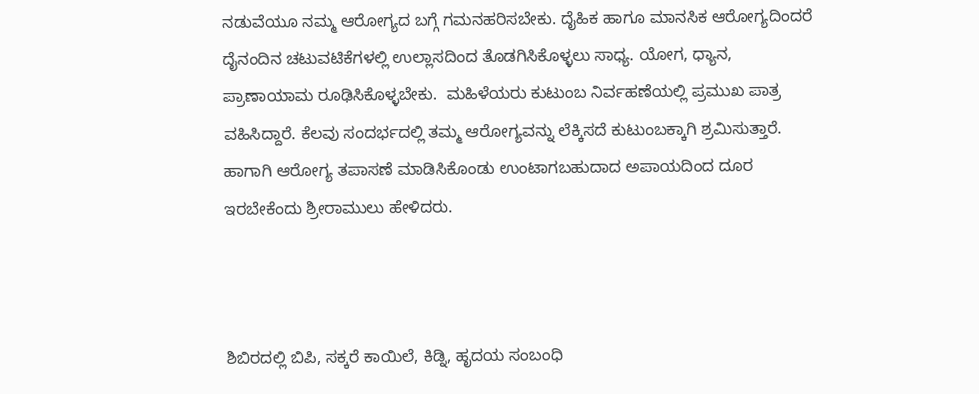ನಡುವೆಯೂ ನಮ್ಮ ಆರೋಗ್ಯದ ಬಗ್ಗೆ ಗಮನಹರಿಸಬೇಕು. ದೈಹಿಕ ಹಾಗೂ ಮಾನಸಿಕ ಆರೋಗ್ಯದಿಂದರೆ ದೈನಂದಿನ ಚಟುವಟಿಕೆಗಳಲ್ಲಿ ಉಲ್ಲಾಸದಿಂದ ತೊಡಗಿಸಿಕೊಳ್ಳಲು ಸಾಧ್ಯ. ಯೋಗ, ಧ್ಯಾನ, ಪ್ರಾಣಾಯಾಮ ರೂಢಿಸಿಕೊಳ್ಳಬೇಕು.  ಮಹಿಳೆಯರು ಕುಟುಂಬ ನಿರ್ವಹಣೆಯಲ್ಲಿ ಪ್ರಮುಖ ಪಾತ್ರ ವಹಿಸಿದ್ದಾರೆ. ಕೆಲವು ಸಂದರ್ಭದಲ್ಲಿ ತಮ್ಮ ಆರೋಗ್ಯವನ್ನು ಲೆಕ್ಕಿಸದೆ ಕುಟುಂಬಕ್ಕಾಗಿ ಶ್ರಮಿಸುತ್ತಾರೆ. ಹಾಗಾಗಿ ಆರೋಗ್ಯ ತಪಾಸಣೆ ಮಾಡಿಸಿಕೊಂಡು ಉಂಟಾಗಬಹುದಾದ ಅಪಾಯದಿಂದ ದೂರ ಇರಬೇಕೆಂದು ಶ್ರೀರಾಮುಲು ಹೇಳಿದರು.



ಶಿಬಿರದಲ್ಲಿ ಬಿಪಿ, ಸಕ್ಕರೆ ಕಾಯಿಲೆ, ಕಿಡ್ನಿ, ಹೃದಯ ಸಂಬಂಧಿ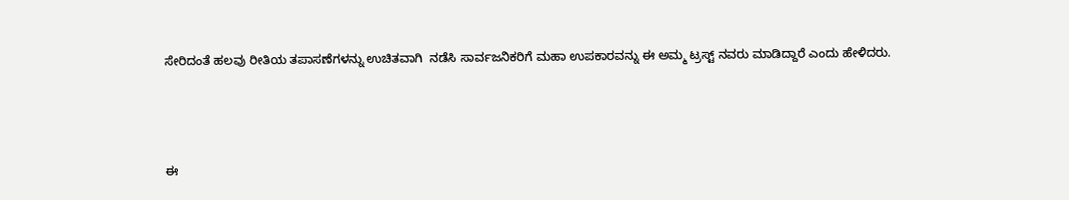ಸೇರಿದಂತೆ ಹಲವು ರೀತಿಯ ತಪಾಸಣೆಗಳನ್ನು ಉಚಿತವಾಗಿ  ನಡೆಸಿ ಸಾರ್ವಜನಿಕರಿಗೆ ಮಹಾ ಉಪಕಾರವನ್ನು ಈ ಅಮ್ಮ ಟ್ರಸ್ಟ್ ನವರು ಮಾಡಿದ್ದಾರೆ ಎಂದು ಹೇಳಿದರು.



ಈ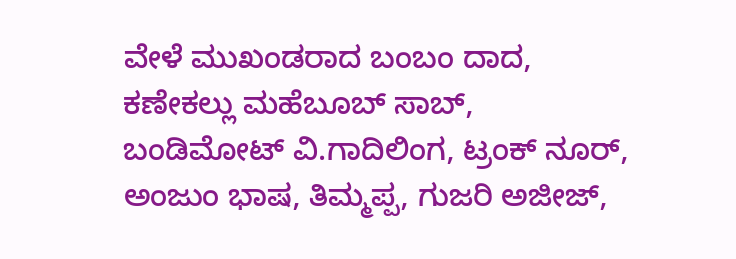ವೇಳೆ ಮುಖಂಡರಾದ ಬಂಬಂ ದಾದ, ಕಣೇಕಲ್ಲು ಮಹೆಬೂಬ್ ಸಾಬ್, ಬಂಡಿಮೋಟ್ ವಿ.ಗಾದಿಲಿಂಗ, ಟ್ರಂಕ್ ನೂರ್, ಅಂಜುಂ ಭಾಷ, ತಿಮ್ಮಪ್ಪ, ಗುಜರಿ ಅಜೀಜ್,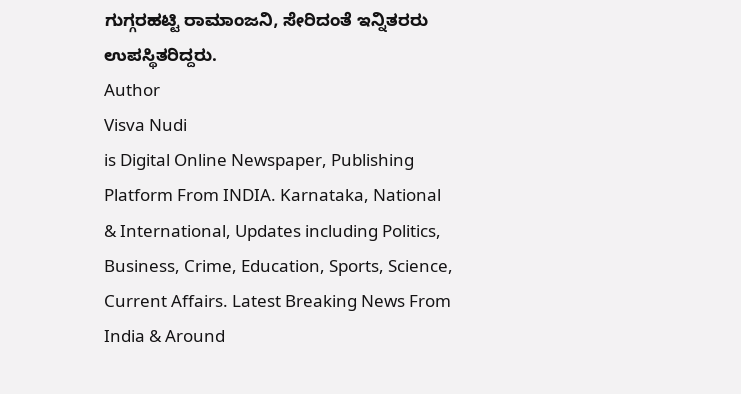ಗುಗ್ಗರಹಟ್ಟಿ ರಾಮಾಂಜನಿ, ಸೇರಿದಂತೆ ಇನ್ನಿತರರು ಉಪಸ್ಥಿತರಿದ್ದರು.
Author
Visva Nudi
is Digital Online Newspaper, Publishing Platform From INDIA. Karnataka, National & International, Updates including Politics, Business, Crime, Education, Sports, Science, Current Affairs. Latest Breaking News From India & Around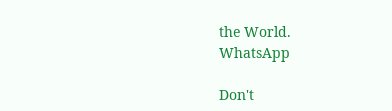the World.
WhatsApp

Don't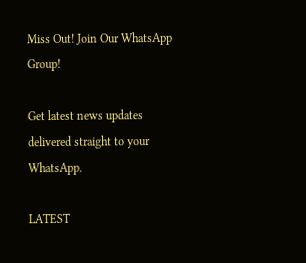Miss Out! Join Our WhatsApp Group!

Get latest news updates delivered straight to your WhatsApp.

LATEST